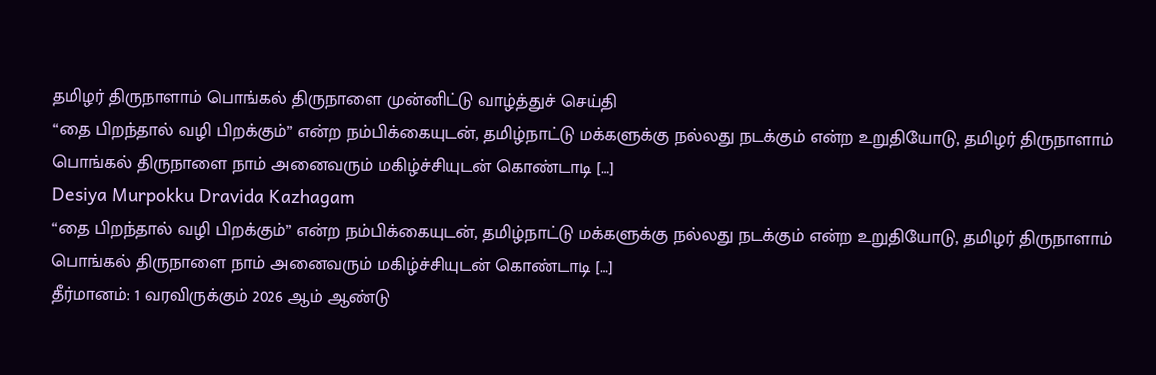தமிழர் திருநாளாம் பொங்கல் திருநாளை முன்னிட்டு வாழ்த்துச் செய்தி
“தை பிறந்தால் வழி பிறக்கும்” என்ற நம்பிக்கையுடன், தமிழ்நாட்டு மக்களுக்கு நல்லது நடக்கும் என்ற உறுதியோடு, தமிழர் திருநாளாம் பொங்கல் திருநாளை நாம் அனைவரும் மகிழ்ச்சியுடன் கொண்டாடி […]
Desiya Murpokku Dravida Kazhagam
“தை பிறந்தால் வழி பிறக்கும்” என்ற நம்பிக்கையுடன், தமிழ்நாட்டு மக்களுக்கு நல்லது நடக்கும் என்ற உறுதியோடு, தமிழர் திருநாளாம் பொங்கல் திருநாளை நாம் அனைவரும் மகிழ்ச்சியுடன் கொண்டாடி […]
தீர்மானம்: 1 வரவிருக்கும் 2026 ஆம் ஆண்டு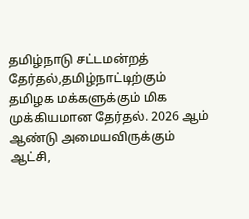தமிழ்நாடு சட்டமன்றத் தேர்தல்,தமிழ்நாட்டிற்கும் தமிழக மக்களுக்கும் மிக முக்கியமான தேர்தல். 2026 ஆம் ஆண்டு அமையவிருக்கும் ஆட்சி,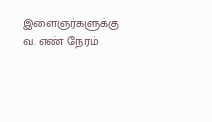இளைஞர்களுக்கு
வ. எண் நேரம்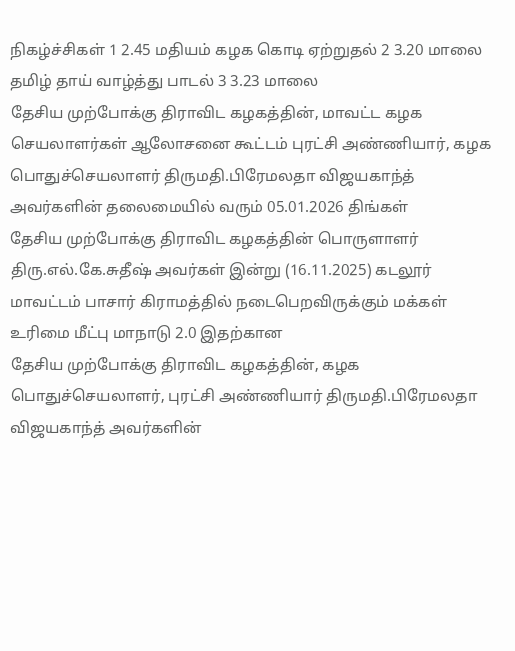நிகழ்ச்சிகள் 1 2.45 மதியம் கழக கொடி ஏற்றுதல் 2 3.20 மாலை தமிழ் தாய் வாழ்த்து பாடல் 3 3.23 மாலை
தேசிய முற்போக்கு திராவிட கழகத்தின், மாவட்ட கழக செயலாளர்கள் ஆலோசனை கூட்டம் புரட்சி அண்ணியார், கழக பொதுச்செயலாளர் திருமதி.பிரேமலதா விஜயகாந்த் அவர்களின் தலைமையில் வரும் 05.01.2026 திங்கள்
தேசிய முற்போக்கு திராவிட கழகத்தின் பொருளாளர் திரு.எல்.கே.சுதீஷ் அவர்கள் இன்று (16.11.2025) கடலூர் மாவட்டம் பாசார் கிராமத்தில் நடைபெறவிருக்கும் மக்கள் உரிமை மீட்பு மாநாடு 2.0 இதற்கான
தேசிய முற்போக்கு திராவிட கழகத்தின், கழக பொதுச்செயலாளர், புரட்சி அண்ணியார் திருமதி.பிரேமலதா விஜயகாந்த் அவர்களின்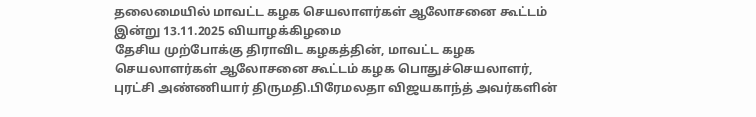தலைமையில் மாவட்ட கழக செயலாளர்கள் ஆலோசனை கூட்டம் இன்று 13.11.2025 வியாழக்கிழமை
தேசிய முற்போக்கு திராவிட கழகத்தின், மாவட்ட கழக செயலாளர்கள் ஆலோசனை கூட்டம் கழக பொதுச்செயலாளர், புரட்சி அண்ணியார் திருமதி.பிரேமலதா விஜயகாந்த் அவர்களின்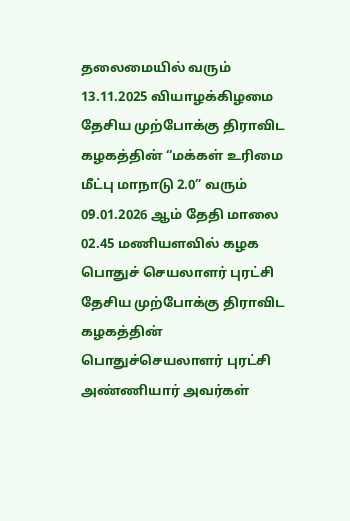தலைமையில் வரும் 13.11.2025 வியாழக்கிழமை
தேசிய முற்போக்கு திராவிட கழகத்தின் “மக்கள் உரிமை மீட்பு மாநாடு 2.0” வரும் 09.01.2026 ஆம் தேதி மாலை 02.45 மணியளவில் கழக பொதுச் செயலாளர் புரட்சி
தேசிய முற்போக்கு திராவிட கழகத்தின் பொதுச்செயலாளர் புரட்சி அண்ணியார் அவர்கள்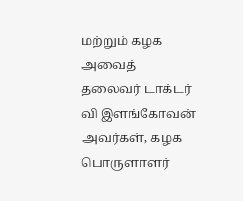மற்றும் கழக அவைத் தலைவர் டாக்டர் வி இளங்கோவன் அவர்கள், கழக பொருளாளர்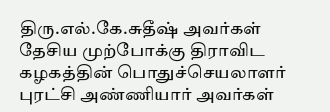திரு.எல்.கே.சுதீஷ் அவர்கள்
தேசிய முற்போக்கு திராவிட கழகத்தின் பொதுச்செயலாளர் புரட்சி அண்ணியார் அவர்கள்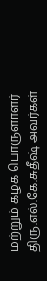மற்றும் கழக பொருளாளர் திரு.எல்.கே.சுதீஷ் அவர்கள்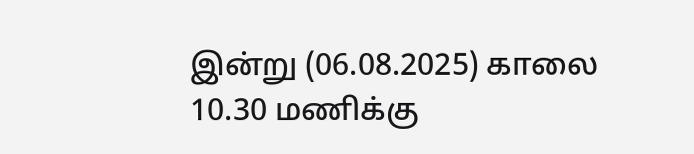இன்று (06.08.2025) காலை 10.30 மணிக்கு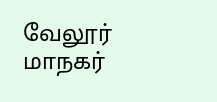வேலூர் மாநகர்